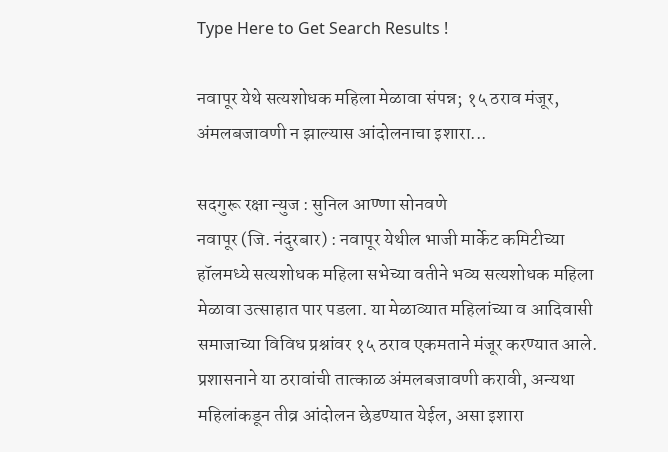Type Here to Get Search Results !

नवापूर येथे सत्यशोधक महिला मेळावा संपन्न; १५ ठराव मंजूर, अंमलबजावणी न झाल्यास आंदोलनाचा इशारा...

सदगुरू रक्षा न्युज : सुनिल आण्णा सोनवणे
नवापूर (जि. नंदुरबार) : नवापूर येथील भाजी मार्केट कमिटीच्या हॉलमध्ये सत्यशोधक महिला सभेच्या वतीने भव्य सत्यशोधक महिला मेळावा उत्साहात पार पडला. या मेळाव्यात महिलांच्या व आदिवासी समाजाच्या विविध प्रश्नांवर १५ ठराव एकमताने मंजूर करण्यात आले. प्रशासनाने या ठरावांची तात्काळ अंमलबजावणी करावी, अन्यथा महिलांकडून तीव्र आंदोलन छेडण्यात येईल, असा इशारा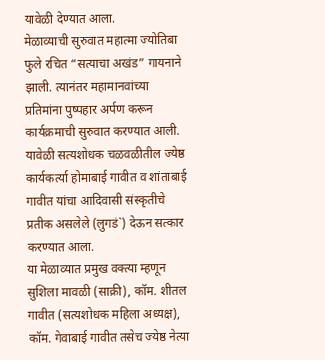यावेळी देण्यात आला.
मेळाव्याची सुरुवात महात्मा ज्योतिबा फुले रचित “सत्याचा अखंड” गायनाने झाली. त्यानंतर महामानवांच्या प्रतिमांना पुष्पहार अर्पण करून कार्यक्रमाची सुरुवात करण्यात आली. यावेळी सत्यशोधक चळवळीतील ज्येष्ठ कार्यकर्त्या होमाबाई गावीत व शांताबाई गावीत यांचा आदिवासी संस्कृतीचे प्रतीक असलेले (लुगडं`) देऊन सत्कार करण्यात आला.
या मेळाव्यात प्रमुख वक्त्या म्हणून सुशिला मावळी (साक्री), कॉम. शीतल गावीत (सत्यशोधक महिला अध्यक्ष), कॉम. गेवाबाई गावीत तसेच ज्येष्ठ नेत्या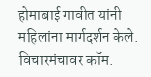होमाबाई गावीत यांनी महिलांना मार्गदर्शन केले. विचारमंचावर कॉम.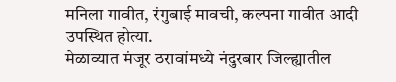मनिला गावीत, रंगुबाई मावची, कल्पना गावीत आदी उपस्थित होत्या.
मेळाव्यात मंजूर ठरावांमध्ये नंदुरबार जिल्ह्यातील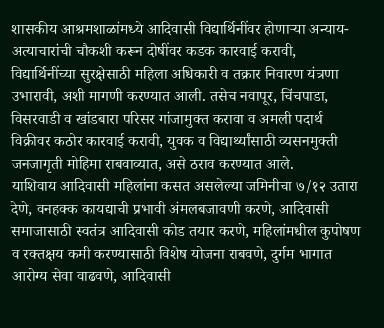शासकीय आश्रमशाळांमध्ये आदिवासी विद्यार्थिनींवर होणाऱ्या अन्याय-अत्याचारांची चौकशी करून दोषींवर कडक कारवाई करावी, विद्यार्थिनींच्या सुरक्षेसाठी महिला अधिकारी व तक्रार निवारण यंत्रणा उभारावी, अशी मागणी करण्यात आली. तसेच नवापूर, चिंचपाडा, विसरवाडी व खांडबारा परिसर गांजामुक्त करावा व अमली पदार्थ विक्रीवर कठोर कारवाई करावी, युवक व विद्यार्थ्यांसाठी व्यसनमुक्ती जनजागृती मोहिमा राबवाव्यात, असे ठराव करण्यात आले.
याशिवाय आदिवासी महिलांना कसत असलेल्या जमिनीचा ७/१२ उतारा देणे, वनहक्क कायद्याची प्रभावी अंमलबजावणी करणे, आदिवासी समाजासाठी स्वतंत्र आदिवासी कोड तयार करणे, महिलांमधील कुपोषण व रक्तक्षय कमी करण्यासाठी विशेष योजना राबवणे, दुर्गम भागात आरोग्य सेवा वाढवणे, आदिवासी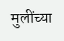मुलींच्या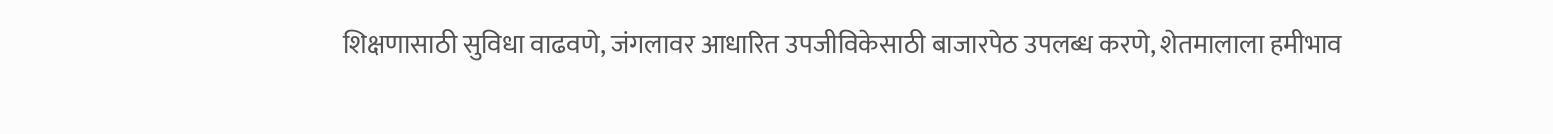शिक्षणासाठी सुविधा वाढवणे, जंगलावर आधारित उपजीविकेसाठी बाजारपेठ उपलब्ध करणे, शेतमालाला हमीभाव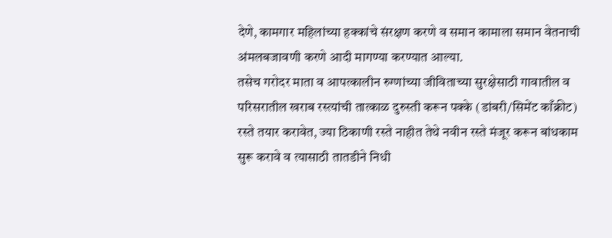देणे, कामगार महिलांच्या हक्कांचे संरक्षण करणे व समान कामाला समान वेतनाची अंमलबजावणी करणे आदी मागण्या करण्यात आल्या.
तसेच गरोदर माता व आपत्कालीन रुग्णांच्या जीविताच्या सुरक्षेसाठी गावातील व परिसरातील खराब रस्त्यांची तात्काळ दुरुस्ती करून पक्के (डांबरी/सिमेंट काँक्रीट) रस्ते तयार करावेत, ज्या ठिकाणी रस्ते नाहीत तेथे नवीन रस्ते मंजूर करून बांधकाम सुरू करावे व त्यासाठी तातडीने निधी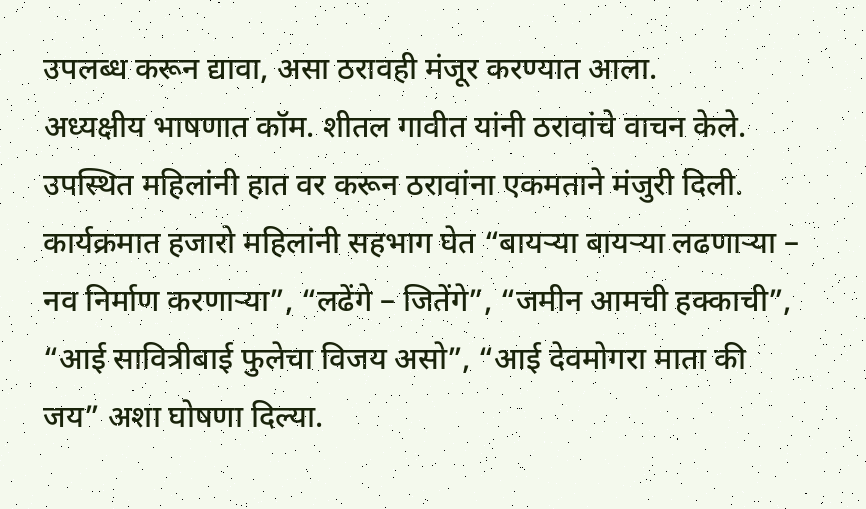उपलब्ध करून द्यावा, असा ठरावही मंजूर करण्यात आला.
अध्यक्षीय भाषणात कॉम. शीतल गावीत यांनी ठरावांचे वाचन केले. उपस्थित महिलांनी हात वर करून ठरावांना एकमताने मंजुरी दिली.
कार्यक्रमात हजारो महिलांनी सहभाग घेत “बायऱ्या बायऱ्या लढणाऱ्या – नव निर्माण करणाऱ्या”, “लढेंगे – जितेंगे”, “जमीन आमची हक्काची”, “आई सावित्रीबाई फुलेचा विजय असो”, “आई देवमोगरा माता की जय” अशा घोषणा दिल्या.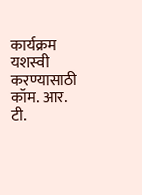कार्यक्रम यशस्वी करण्यासाठी कॉम. आर. टी.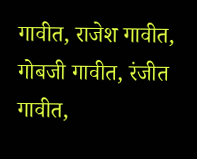गावीत, राजेश गावीत, गोबजी गावीत, रंजीत गावीत,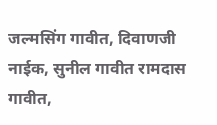जल्मसिंग गावीत, दिवाणजी नाईक, सुनील गावीत रामदास गावीत,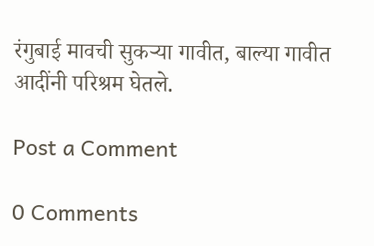रंगुबाई मावची सुकऱ्या गावीत, बाल्या गावीत आदींनी परिश्रम घेतले.

Post a Comment

0 Comments